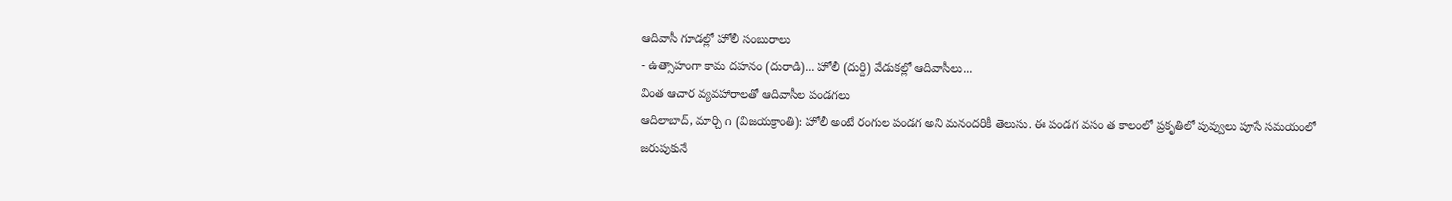ఆదివాసీ గూడల్లో హోలీ సంబురాలు
- ఉత్సాహంగా కామ దహనం (దురాడి)... హోలీ (దుర్ది) వేడుకల్లో ఆదివాసీలు...
వింత ఆచార వ్యవహారాలతో ఆదివాసీల పండగలు
ఆదిలాబాద్, మార్చి ౧ (విజయక్రాంతి): హోలీ అంటే రంగుల పండగ అని మనందరికీ తెలుసు. ఈ పండగ వసం త కాలంలో ప్రకృతిలో పువ్వులు పూసే సమయంలో జరుపుకునే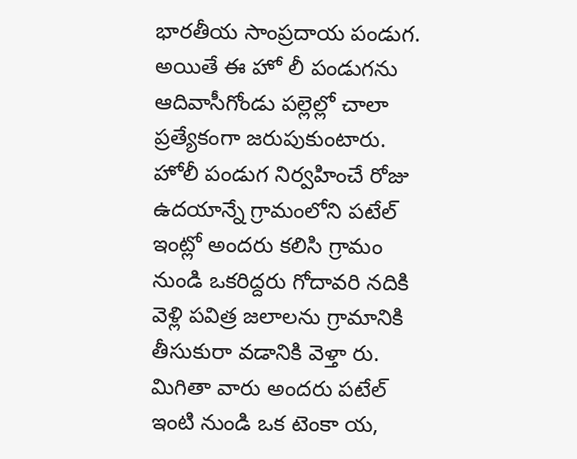భారతీయ సాంప్రదాయ పండుగ. అయితే ఈ హో లీ పండుగను ఆదివాసీగోండు పల్లెల్లో చాలా ప్రత్యేకంగా జరుపుకుంటారు. హోలీ పండుగ నిర్వహించే రోజు ఉదయాన్నే గ్రామంలోని పటేల్ ఇంట్లో అందరు కలిసి గ్రామం నుండి ఒకరిద్దరు గోదావరి నదికి వెళ్లి పవిత్ర జలాలను గ్రామానికి తీసుకురా వడానికి వెళ్తా రు.
మిగితా వారు అందరు పటేల్ ఇంటి నుండి ఒక టెంకా య,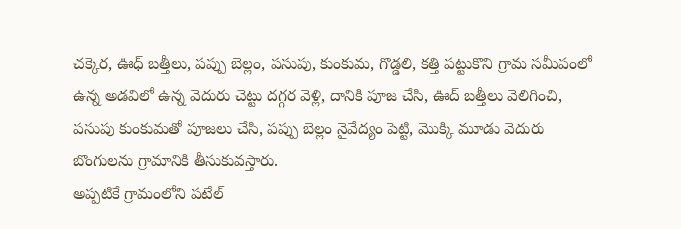చక్కెర, ఊధ్ బత్తీలు, పప్పు బెల్లం, పసుపు, కుంకుమ, గొడ్డలి, కత్తి పట్టుకొని గ్రామ సమీపంలో ఉన్న అడవిలో ఉన్న వెదురు చెట్టు దగ్గర వెళ్లి, దానికి పూజ చేసి, ఊద్ బత్తీలు వెలిగించి, పసుపు కుంకుమతో పూజలు చేసి, పప్పు బెల్లం నైవేద్యం పెట్టి, మొక్కి మూడు వెదురు బొంగులను గ్రామానికి తీసుకువస్తారు.
అప్పటికే గ్రామంలోని పటేల్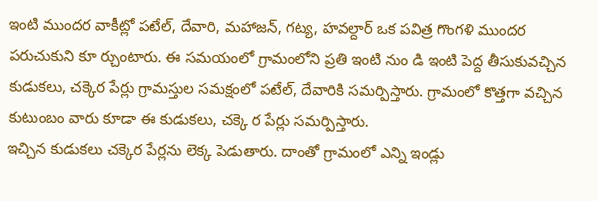ఇంటి ముందర వాకీట్లో పటేల్, దేవారి, మహాజన్, గట్య, హవల్దార్ ఒక పవిత్ర గొంగళి ముందర పరుచుకుని కూ ర్చుంటారు. ఈ సమయంలో గ్రామంలోని ప్రతి ఇంటి నుం డి ఇంటి పెద్ద తీసుకువచ్చిన కుడుకలు, చక్కెర పేర్లు గ్రామస్తుల సమక్షంలో పటేల్, దేవారికి సమర్పిస్తారు. గ్రామంలో కొత్తగా వచ్చిన కుటుంబం వారు కూడా ఈ కుడుకలు, చక్కె ర పేర్లు సమర్పిస్తారు.
ఇచ్చిన కుడుకలు చక్కెర పేర్లను లెక్క పెడుతారు. దాంతో గ్రామంలో ఎన్ని ఇండ్లు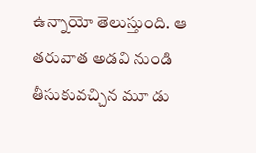ఉన్నాయో తెలుస్తుంది. ఆ తరువాత అడవి నుండి తీసుకువచ్చిన మూ డు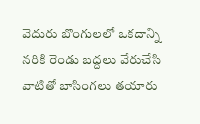వెదురు బొంగులలో ఒకదాన్ని నరికి రెండు బద్దలు వేరుచేసి వాటితో బాసింగలు తయారు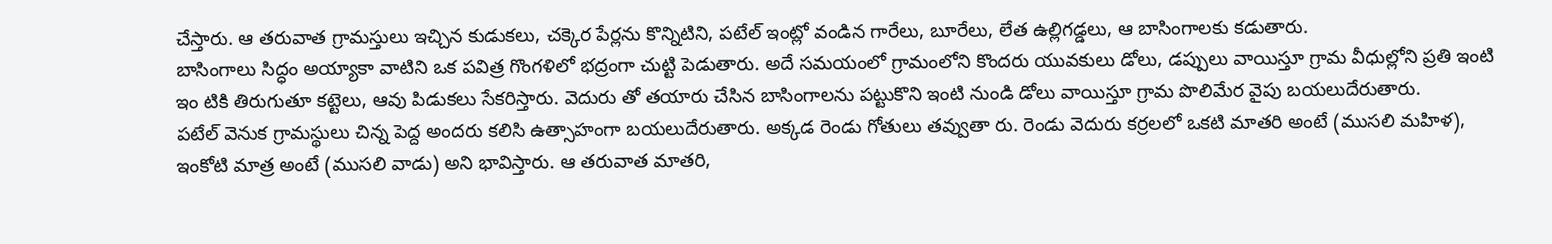చేస్తారు. ఆ తరువాత గ్రామస్తులు ఇచ్చిన కుడుకలు, చక్కెర పేర్లను కొన్నిటిని, పటేల్ ఇంట్లో వండిన గారేలు, బూరేలు, లేత ఉల్లిగడ్డలు, ఆ బాసింగాలకు కడుతారు.
బాసింగాలు సిద్ధం అయ్యాకా వాటిని ఒక పవిత్ర గొంగళిలో భద్రంగా చుట్టి పెడుతారు. అదే సమయంలో గ్రామంలోని కొందరు యువకులు డోలు, డప్పులు వాయిస్తూ గ్రామ వీధుల్లోని ప్రతి ఇంటి ఇం టికి తిరుగుతూ కట్టెలు, ఆవు పిడుకలు సేకరిస్తారు. వెదురు తో తయారు చేసిన బాసింగాలను పట్టుకొని ఇంటి నుండి డోలు వాయిస్తూ గ్రామ పొలిమేర వైపు బయలుదేరుతారు.
పటేల్ వెనుక గ్రామస్థులు చిన్న పెద్ద అందరు కలిసి ఉత్సాహంగా బయలుదేరుతారు. అక్కడ రెండు గోతులు తవ్వుతా రు. రెండు వెదురు కర్రలలో ఒకటి మాతరి అంటే (ముసలి మహిళ), ఇంకోటి మాత్ర అంటే (ముసలి వాడు) అని భావిస్తారు. ఆ తరువాత మాతరి,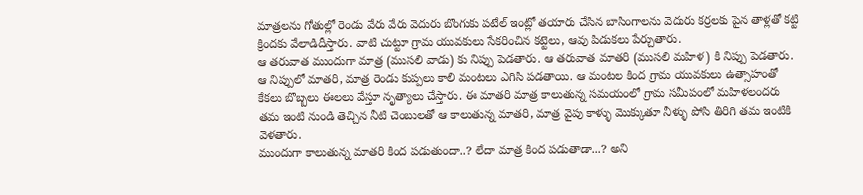మాత్రలను గోతుల్లో రెండు వేరు వేరు వెదురు బొంగుకు పటేల్ ఇంట్లో తయారు చేసిన బాసింగాలను వెదురు కర్రలకు పైన తాళ్లతో కట్టి క్రిందకు వేలాడిదీస్తారు. వాటి చుట్టూ గ్రామ యువకులు సేకరించిన కట్టెలు, ఆవు పిడుకలు పేర్చుతారు.
ఆ తరువాత ముందుగా మాత్ర (ముసలి వాడు) కు నిప్పు పెడతారు. ఆ తరువాత మాతరి (ముసలి మహిళ) కి నిప్పు పెడతారు. ఆ నిప్పులో మాతరి, మాత్ర రెండు కుప్పలు కాలి మంటలు ఎగిసి పడతాయి. ఆ మంటల కింద గ్రామ యువకులు ఉత్సాహంతో కేకలు బొబ్బలు ఈలలు వేస్తూ నృత్యాలు చేస్తారు. ఈ మాతరి మాత్ర కాలుతున్న సమయంలో గ్రామ సమీపంలో మహిళలందరు తమ ఇంటి నుండి తెచ్చిన నీటి చెంబులతో ఆ కాలుతున్న మాతరి, మాత్ర వైపు కాళ్ళు మొక్కుతూ నీళ్ళు పోసి తిరిగి తమ ఇంటికి వెళతారు.
ముందుగా కాలుతున్న మాతరి కింద పడుతుందా..? లేదా మాత్ర కింద పడుతాడా...? అని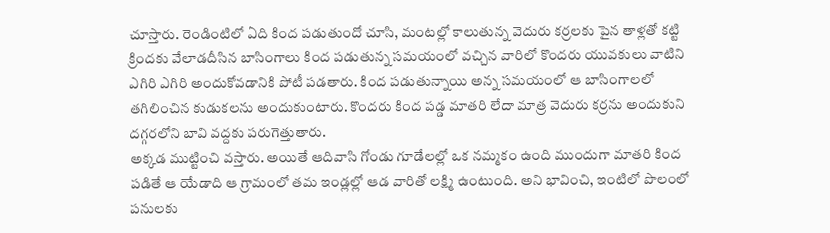చూస్తారు. రెండింటిలో ఏది కింద పడుతుందో చూసి, మంటల్లో కాలుతున్న వెదురు కర్రలకు పైన తాళ్లతో కట్టి క్రిందకు వేలాడదీసిన బాసింగాలు కింద పడుతున్న సమయంలో వచ్చిన వారిలో కొందరు యువకులు వాటిని ఎగిరి ఎగిరి అందుకోవడానికి పోటీ పడతారు. కింద పడుతున్నాయి అన్న సమయంలో ఆ బాసింగాలలో తగిలించిన కుడుకలను అందుకుంటారు. కొందరు కింద పడ్డ మాతరి లేదా మాత్ర వెదురు కర్రను అందుకుని దగ్గరలోని బావి వద్దకు పరుగెత్తుతారు.
అక్కడ ముట్టించి వస్తారు. అయితే ఆదివాసి గోండు గూడేలల్లో ఒక నమ్మకం ఉంది ముందుగా మాతరి కింద పడితే ఆ యేడాది ఆ గ్రామంలో తమ ఇండ్లల్లో ఆడ వారితో లక్ష్మి ఉంటుంది. అని భావించి, ఇంటిలో పొలంలో పనులకు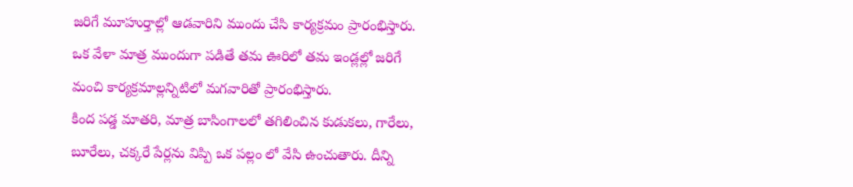జరిగే మూహుర్తాల్లో ఆడవారిని ముందు చేసి కార్యక్రమం ప్రారంభిస్తారు. ఒక వేళా మాత్ర ముందుగా పడితే తమ ఊరిలో తమ ఇండ్లల్లో జరిగే మంచి కార్యక్రమాల్లన్నిటిలో మగవారితో ప్రారంభిస్తారు.
కింద పడ్డ మాతరి, మాత్ర బాసింగాలలో తగిలించిన కుడుకలు, గారేలు, బూరేలు, చక్కరే పేర్లను విప్పి ఒక పల్లం లో వేసి ఉంచుతారు. దీన్ని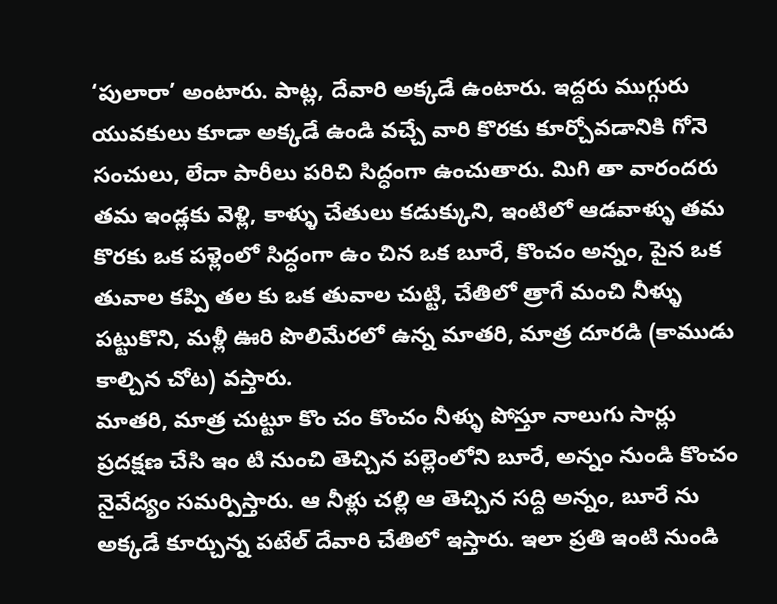‘పులారా’ అంటారు. పాట్ల, దేవారి అక్కడే ఉంటారు. ఇద్దరు ముగ్గురు యువకులు కూడా అక్కడే ఉండి వచ్చే వారి కొరకు కూర్చోవడానికి గోనె సంచులు, లేదా పారీలు పరిచి సిద్ధంగా ఉంచుతారు. మిగి తా వారందరు తమ ఇండ్లకు వెళ్లి, కాళ్ళు చేతులు కడుక్కుని, ఇంటిలో ఆడవాళ్ళు తమ కొరకు ఒక పళ్లెంలో సిద్ధంగా ఉం చిన ఒక బూరే, కొంచం అన్నం, పైన ఒక తువాల కప్పి తల కు ఒక తువాల చుట్టి, చేతిలో త్రాగే మంచి నీళ్ళు పట్టుకొని, మళ్లీ ఊరి పొలిమేరలో ఉన్న మాతరి, మాత్ర దూరడి (కాముడు కాల్చిన చోట) వస్తారు.
మాతరి, మాత్ర చుట్టూ కొం చం కొంచం నీళ్ళు పోస్తూ నాలుగు సార్లు ప్రదక్షణ చేసి ఇం టి నుంచి తెచ్చిన పల్లెంలోని బూరే, అన్నం నుండి కొంచం నైవేద్యం సమర్పిస్తారు. ఆ నీళ్లు చల్లి ఆ తెచ్చిన సద్ది అన్నం, బూరే ను అక్కడే కూర్చున్న పటేల్ దేవారి చేతిలో ఇస్తారు. ఇలా ప్రతి ఇంటి నుండి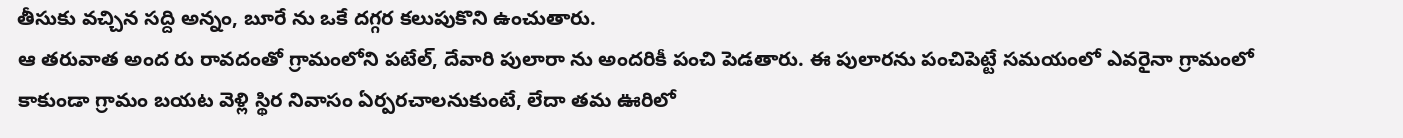తీసుకు వచ్చిన సద్ది అన్నం, బూరే ను ఒకే దగ్గర కలుపుకొని ఉంచుతారు.
ఆ తరువాత అంద రు రావదంతో గ్రామంలోని పటేల్, దేవారి పులారా ను అందరికీ పంచి పెడతారు. ఈ పులారను పంచిపెట్టే సమయంలో ఎవరైనా గ్రామంలో కాకుండా గ్రామం బయట వెళ్లి స్థిర నివాసం ఏర్పరచాలనుకుంటే, లేదా తమ ఊరిలో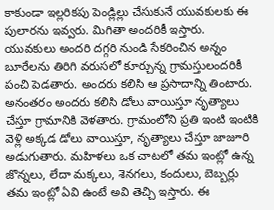కాకుండా ఇల్లరికపు పెండ్లిల్లు చేసుకునే యువకులకు ఈ పులారను ఇవ్వరు. మిగితా అందరికీ ఇస్తారు. యువకులు అందరి దగ్గరి నుండి సేకరించిన అన్నం బూరేలను తిరిగి వరుసలో కూర్చున్న గ్రామస్తులందరికీ పంచి పెడతారు. అందరు కలిసి ఆ ప్రసాదాన్ని తింటారు.
అనంతరం అందరు కలిసి డోలు వాయిస్తూ నృత్యాలు చేస్తూ గ్రామానికి వెళతారు. గ్రామంలోని ప్రతి ఇంటి ఇంటికి వెళ్లి అక్కడ డోలు వాయిస్తూ, నృత్యాలు చేస్తూ జాజూరి అడుగుతారు. మహిళలు ఒక చాటలో తమ ఇంట్లో ఉన్న జొన్నలు, లేదా మక్కలు, శెనగలు, కందులు, బెబ్బర్లు తమ ఇంట్లో ఏవి ఉంటే అవి తెచ్చి ఇస్తారు. ఈ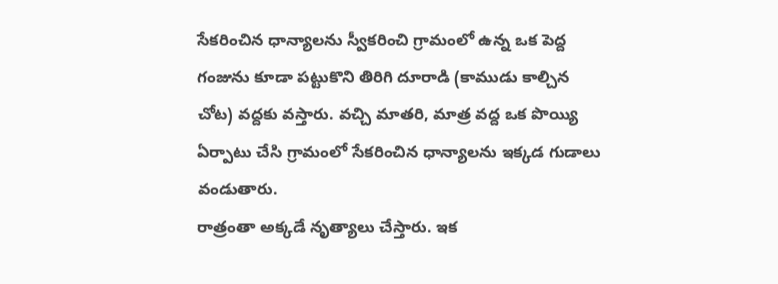సేకరించిన ధాన్యాలను స్వీకరించి గ్రామంలో ఉన్న ఒక పెద్ద గంజును కూడా పట్టుకొని తిరిగి దూరాడి (కాముడు కాల్చిన చోట) వద్దకు వస్తారు. వచ్చి మాతరి, మాత్ర వద్ద ఒక పొయ్యి ఏర్పాటు చేసి గ్రామంలో సేకరించిన ధాన్యాలను ఇక్కడ గుడాలు వండుతారు.
రాత్రంతా అక్కడే నృత్యాలు చేస్తారు. ఇక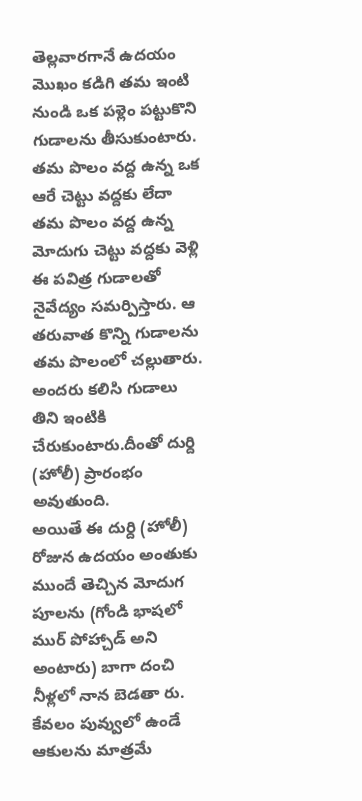తెల్లవారగానే ఉదయం మొఖం కడిగి తమ ఇంటి నుండి ఒక పళ్లెం పట్టుకొని గుడాలను తీసుకుంటారు. తమ పొలం వద్ద ఉన్న ఒక ఆరే చెట్టు వద్దకు లేదా తమ పొలం వద్ద ఉన్న మోదుగు చెట్టు వద్దకు వెళ్లి ఈ పవిత్ర గుడాలతో నైవేద్యం సమర్పిస్తారు. ఆ తరువాత కొన్ని గుడాలను తమ పొలంలో చల్లుతారు. అందరు కలిసి గుడాలు తిని ఇంటికి చేరుకుంటారు.దీంతో దుర్ది (హోలీ) ప్రారంభం అవుతుంది.
అయితే ఈ దుర్ది (హోలీ) రోజున ఉదయం అంతుకు ముందే తెచ్చిన మోదుగ పూలను (గోండి భాషలో ముర్ పోహ్చాడ్ అని అంటారు) బాగా దంచి నీళ్లలో నాన బెడతా రు. కేవలం పువ్వులో ఉండే ఆకులను మాత్రమే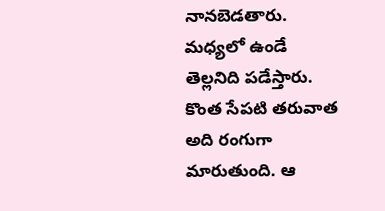నానబెడతారు.
మధ్యలో ఉండే తెల్లనిది పడేస్తారు. కొంత సేపటి తరువాత అది రంగుగా మారుతుంది. ఆ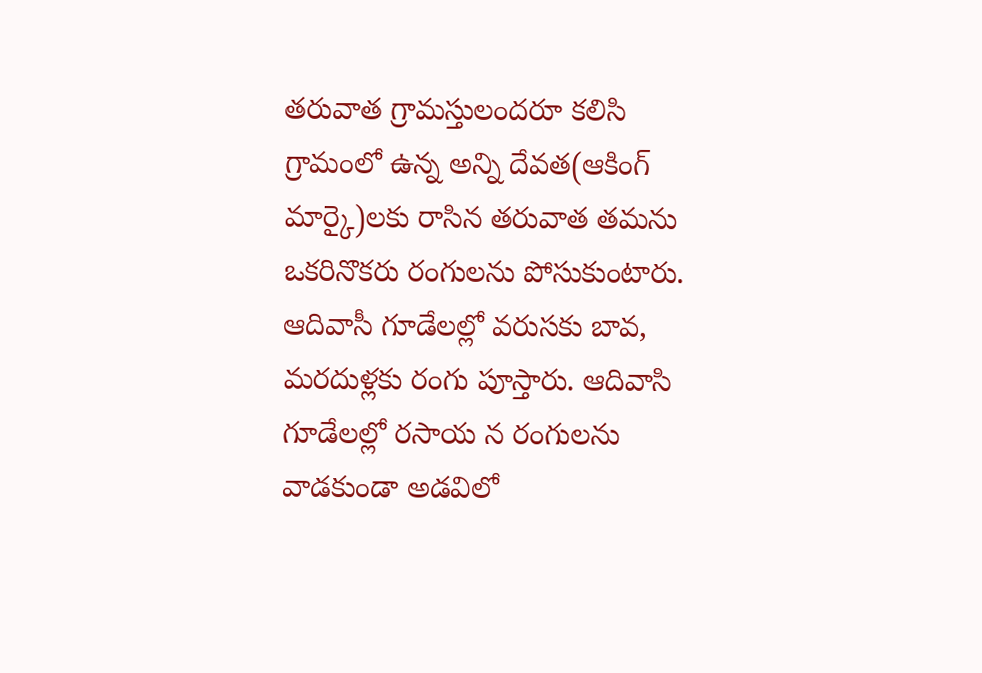తరువాత గ్రామస్తులందరూ కలిసి గ్రామంలో ఉన్న అన్ని దేవత(ఆకింగ్ మార్కై)లకు రాసిన తరువాత తమను ఒకరినొకరు రంగులను పోసుకుంటారు. ఆదివాసీ గూడేలల్లో వరుసకు బావ, మరదుళ్లకు రంగు పూస్తారు. ఆదివాసి గూడేలల్లో రసాయ న రంగులను వాడకుండా అడవిలో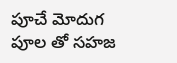పూచే మోదుగ పూల తో సహజ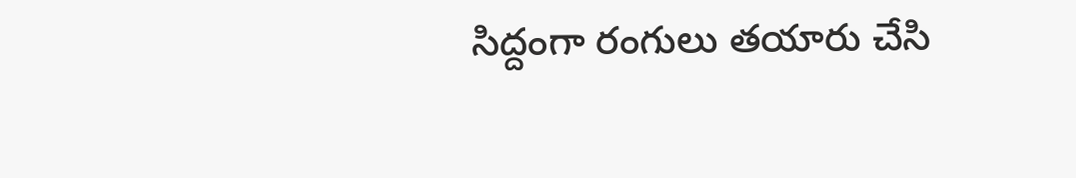సిద్దంగా రంగులు తయారు చేసి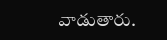వాడుతారు.